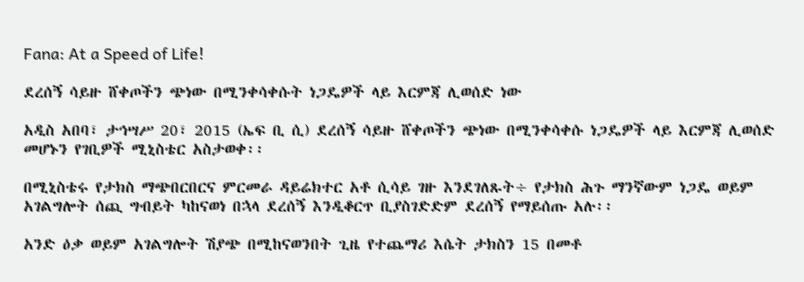Fana: At a Speed of Life!

ደረሰኝ ሳይዙ ሸቀጦችን ጭነው በሚንቀሳቀሱት ነጋዴዎች ላይ እርምጃ ሊወሰድ ነው

አዲስ አበባ፣ ታኅሣሥ 20፣ 2015 (ኤፍ ቢ ሲ) ደረሰኝ ሳይዙ ሸቀጦችን ጭነው በሚንቀሳቀሱ ነጋዴዎች ላይ እርምጃ ሊወሰድ መሆኑን የገቢዎች ሚኒስቴር አስታወቀ፡፡

በሚኒስቴሩ የታክስ ማጭበርበርና ምርመራ ዳይሬክተር አቶ ሲሳይ ገዙ እንደገለጹት÷ የታክስ ሕጉ ማንኛውም ነጋዴ ወይም አገልግሎት ሰጪ ግብይት ካከናወነ በኋላ ደረሰኝ እንዲቆርጥ ቢያስገድድም ደረሰኝ የማይሰጡ አሉ፡፡

አንድ ዕቃ ወይም አገልግሎት ሽያጭ በሚከናወንበት ጊዜ የተጨማሪ እሴት ታክስን 15 በመቶ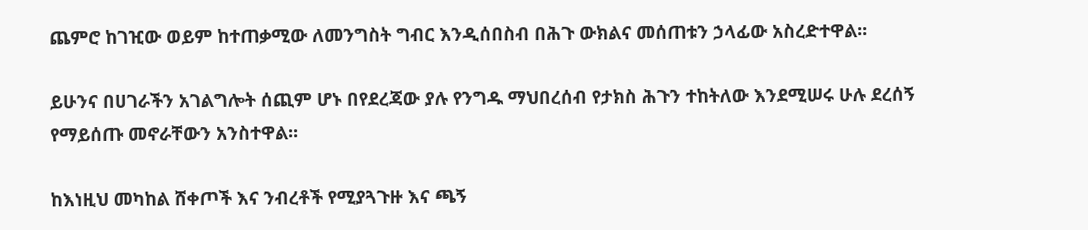ጨምሮ ከገዢው ወይም ከተጠቃሚው ለመንግስት ግብር እንዲሰበስብ በሕጉ ውክልና መሰጠቱን ኃላፊው አስረድተዋል፡፡

ይሁንና በሀገራችን አገልግሎት ሰጪም ሆኑ በየደረጃው ያሉ የንግዱ ማህበረሰብ የታክስ ሕጉን ተከትለው እንደሚሠሩ ሁሉ ደረሰኝ የማይሰጡ መኖራቸውን አንስተዋል፡፡

ከእነዚህ መካከል ሸቀጦች እና ንብረቶች የሚያጓጉዙ እና ጫኝ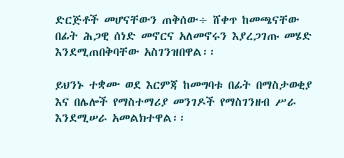ድርጅቶች መሆናቸውን ጠቅሰው÷ ሸቀጥ ከመጫናቸው በፊት ሕጋዊ ሰነድ መኖርና አለመኖሩን እያረጋገጡ መሄድ እንደሚጠበቅባቸው አስገንዝበዋል፡፡

ይህንኑ ተቋሙ ወደ እርምጃ ከመግባቱ በፊት በማስታወቂያ እና በሌሎች የማስተማሪያ መንገዶች የማስገንዘብ ሥራ እንደሚሠራ አመልክተዋል፡፡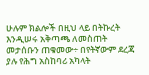ሁሉም ክልሎች በዚህ ላይ በትኩረት እንዲሠሩ አቅጣጫ ለመስጠት መታሰቡን ጠቁመው÷ በየትኛውም ደረጃ ያሉ የሕግ አስከባሪ አካላት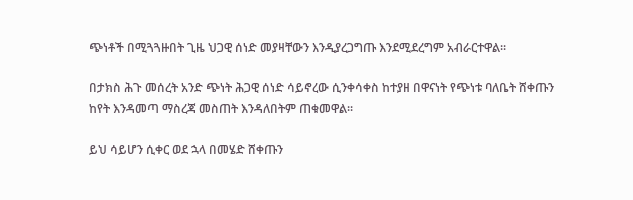ጭነቶች በሚጓጓዙበት ጊዜ ህጋዊ ሰነድ መያዛቸውን እንዲያረጋግጡ እንደሚደረግም አብራርተዋል፡፡

በታክስ ሕጉ መሰረት አንድ ጭነት ሕጋዊ ሰነድ ሳይኖረው ሲንቀሳቀስ ከተያዘ በዋናነት የጭነቱ ባለቤት ሸቀጡን ከየት እንዳመጣ ማስረጃ መስጠት እንዳለበትም ጠቁመዋል፡፡

ይህ ሳይሆን ሲቀር ወደ ኋላ በመሄድ ሸቀጡን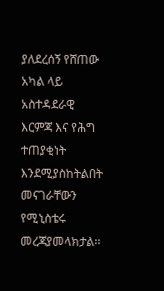ያለደረሰኝ የሸጠው አካል ላይ አስተዳደራዊ እርምጃ እና የሕግ ተጠያቂነት እንደሚያስከትልበት መናገራቸውን የሚኒስቴሩ መረጃያመላክታል፡፡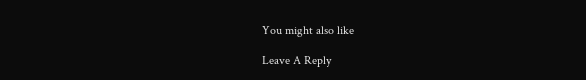You might also like

Leave A Reply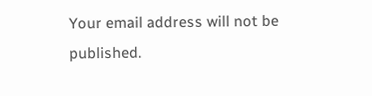Your email address will not be published.